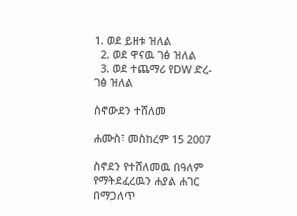1. ወደ ይዘቱ ዝለል
  2. ወደ ዋናዉ ገፅ ዝለል
  3. ወደ ተጨማሪ የDW ድረ-ገፅ ዝለል

ስኖውደን ተሸለመ

ሐሙስ፣ መስከረም 15 2007

ስኖደን የተሸለመዉ በዓለም የማትደፈረዉን ሐያል ሐገር በማጋለጥ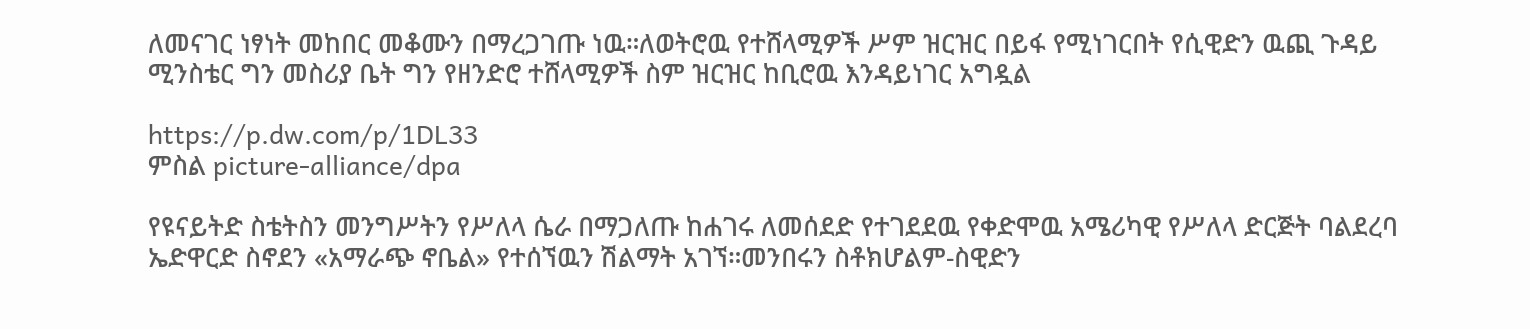ለመናገር ነፃነት መከበር መቆሙን በማረጋገጡ ነዉ።ለወትሮዉ የተሸላሚዎች ሥም ዝርዝር በይፋ የሚነገርበት የሲዊድን ዉጪ ጉዳይ ሚንስቴር ግን መስሪያ ቤት ግን የዘንድሮ ተሸላሚዎች ስም ዝርዝር ከቢሮዉ እንዳይነገር አግዷል

https://p.dw.com/p/1DL33
ምስል picture-alliance/dpa

የዩናይትድ ስቴትስን መንግሥትን የሥለላ ሴራ በማጋለጡ ከሐገሩ ለመሰደድ የተገደደዉ የቀድሞዉ አሜሪካዊ የሥለላ ድርጅት ባልደረባ ኤድዋርድ ስኖደን «አማራጭ ኖቤል» የተሰኘዉን ሽልማት አገኘ።መንበሩን ስቶክሆልም-ስዊድን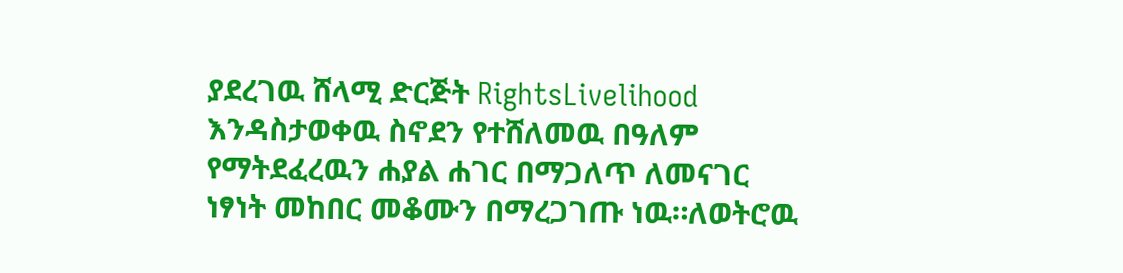ያደረገዉ ሸላሚ ድርጅት RightsLivelihood እንዳስታወቀዉ ስኖደን የተሸለመዉ በዓለም የማትደፈረዉን ሐያል ሐገር በማጋለጥ ለመናገር ነፃነት መከበር መቆሙን በማረጋገጡ ነዉ።ለወትሮዉ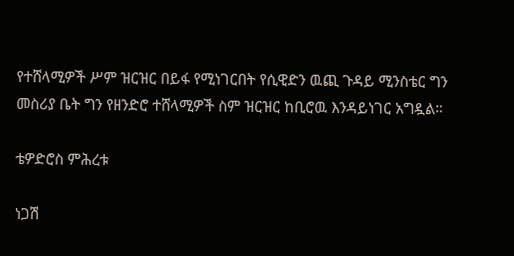የተሸላሚዎች ሥም ዝርዝር በይፋ የሚነገርበት የሲዊድን ዉጪ ጉዳይ ሚንስቴር ግን መስሪያ ቤት ግን የዘንድሮ ተሸላሚዎች ስም ዝርዝር ከቢሮዉ እንዳይነገር አግዷል።

ቴዎድሮስ ምሕረቱ

ነጋሽ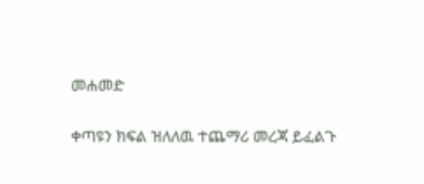መሐመድ

ቀጣዩን ክፍል ዝለለዉ ተጨማሪ መረጃ ይፈልጉ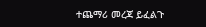ተጨማሪ መረጃ ይፈልጉ